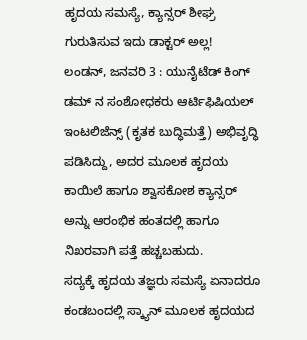ಹೃದಯ ಸಮಸ್ಯೆ, ಕ್ಯಾನ್ಸರ್ ಶೀಘ್ರ ಗುರುತಿಸುವ ಇದು ಡಾಕ್ಟರ್ ಅಲ್ಲ!
ಲಂಡನ್, ಜನವರಿ 3 : ಯುನೈಟೆಡ್ ಕಿಂಗ್ ಡಮ್ ನ ಸಂಶೋಧಕರು ಆರ್ಟಿಫಿಷಿಯಲ್ ಇಂಟಲಿಜೆನ್ಸ್ (ಕೃತಕ ಬುದ್ಧಿಮತ್ತೆ) ಅಭಿವೃದ್ಧಿ ಪಡಿಸಿದ್ದು, ಅದರ ಮೂಲಕ ಹೃದಯ ಕಾಯಿಲೆ ಹಾಗೂ ಶ್ವಾಸಕೋಶ ಕ್ಯಾನ್ಸರ್ ಅನ್ನು ಆರಂಭಿಕ ಹಂತದಲ್ಲಿ ಹಾಗೂ ನಿಖರವಾಗಿ ಪತ್ತೆ ಹಚ್ಚಬಹುದು.
ಸದ್ಯಕ್ಕೆ ಹೃದಯ ತಜ್ಞರು ಸಮಸ್ಯೆ ಏನಾದರೂ ಕಂಡಬಂದಲ್ಲಿ ಸ್ಕ್ಯಾನ್ ಮೂಲಕ ಹೃದಯದ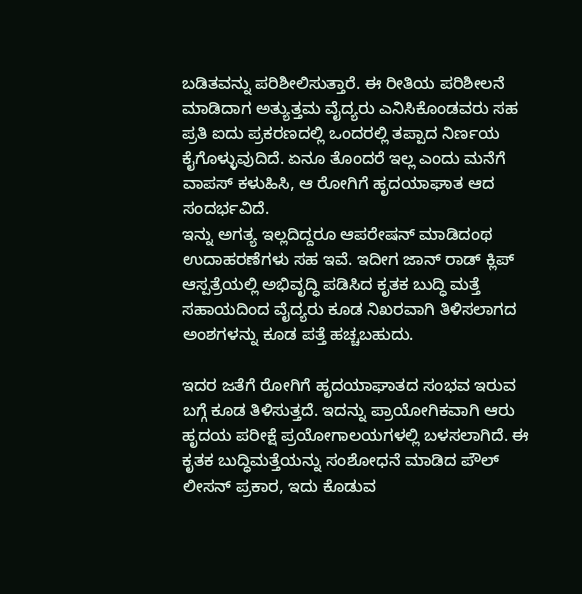ಬಡಿತವನ್ನು ಪರಿಶೀಲಿಸುತ್ತಾರೆ. ಈ ರೀತಿಯ ಪರಿಶೀಲನೆ ಮಾಡಿದಾಗ ಅತ್ಯುತ್ತಮ ವೈದ್ಯರು ಎನಿಸಿಕೊಂಡವರು ಸಹ ಪ್ರತಿ ಐದು ಪ್ರಕರಣದಲ್ಲಿ ಒಂದರಲ್ಲಿ ತಪ್ಪಾದ ನಿರ್ಣಯ ಕೈಗೊಳ್ಳುವುದಿದೆ. ಏನೂ ತೊಂದರೆ ಇಲ್ಲ ಎಂದು ಮನೆಗೆ ವಾಪಸ್ ಕಳುಹಿಸಿ, ಆ ರೋಗಿಗೆ ಹೃದಯಾಘಾತ ಆದ ಸಂದರ್ಭವಿದೆ.
ಇನ್ನು ಅಗತ್ಯ ಇಲ್ಲದಿದ್ದರೂ ಆಪರೇಷನ್ ಮಾಡಿದಂಥ ಉದಾಹರಣೆಗಳು ಸಹ ಇವೆ. ಇದೀಗ ಜಾನ್ ರಾಡ್ ಕ್ಲಿಪ್ ಆಸ್ಪತ್ರೆಯಲ್ಲಿ ಅಭಿವೃದ್ಧಿ ಪಡಿಸಿದ ಕೃತಕ ಬುದ್ಧಿ ಮತ್ತೆ ಸಹಾಯದಿಂದ ವೈದ್ಯರು ಕೂಡ ನಿಖರವಾಗಿ ತಿಳಿಸಲಾಗದ ಅಂಶಗಳನ್ನು ಕೂಡ ಪತ್ತೆ ಹಚ್ಚಬಹುದು.

ಇದರ ಜತೆಗೆ ರೋಗಿಗೆ ಹೃದಯಾಘಾತದ ಸಂಭವ ಇರುವ ಬಗ್ಗೆ ಕೂಡ ತಿಳಿಸುತ್ತದೆ. ಇದನ್ನು ಪ್ರಾಯೋಗಿಕವಾಗಿ ಆರು ಹೃದಯ ಪರೀಕ್ಷೆ ಪ್ರಯೋಗಾಲಯಗಳಲ್ಲಿ ಬಳಸಲಾಗಿದೆ. ಈ ಕೃತಕ ಬುದ್ಧಿಮತ್ತೆಯನ್ನು ಸಂಶೋಧನೆ ಮಾಡಿದ ಪೌಲ್ ಲೀಸನ್ ಪ್ರಕಾರ, ಇದು ಕೊಡುವ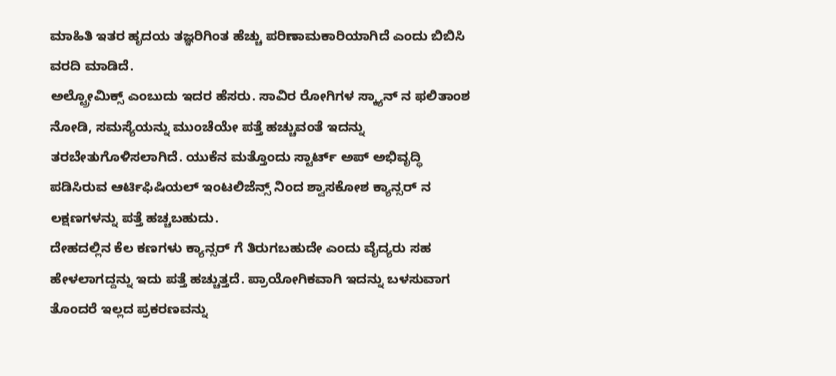ಮಾಹಿತಿ ಇತರ ಹೃದಯ ತಜ್ಞರಿಗಿಂತ ಹೆಚ್ಚು ಪರಿಣಾಮಕಾರಿಯಾಗಿದೆ ಎಂದು ಬಿಬಿಸಿ ವರದಿ ಮಾಡಿದೆ.
ಅಲ್ಟ್ರೋಮಿಕ್ಸ್ ಎಂಬುದು ಇದರ ಹೆಸರು. ಸಾವಿರ ರೋಗಿಗಳ ಸ್ಕ್ಯಾನ್ ನ ಫಲಿತಾಂಶ ನೋಡಿ, ಸಮಸ್ಯೆಯನ್ನು ಮುಂಚೆಯೇ ಪತ್ತೆ ಹಚ್ಚುವಂತೆ ಇದನ್ನು ತರಬೇತುಗೊಳಿಸಲಾಗಿದೆ. ಯುಕೆನ ಮತ್ತೊಂದು ಸ್ಟಾರ್ಟ್ ಅಪ್ ಅಭಿವೃದ್ಧಿ ಪಡಿಸಿರುವ ಆರ್ಟಿಫಿಷಿಯಲ್ ಇಂಟಲಿಜೆನ್ಸ್ ನಿಂದ ಶ್ವಾಸಕೋಶ ಕ್ಯಾನ್ಸರ್ ನ ಲಕ್ಷಣಗಳನ್ನು ಪತ್ತೆ ಹಚ್ಚಬಹುದು.
ದೇಹದಲ್ಲಿನ ಕೆಲ ಕಣಗಳು ಕ್ಯಾನ್ಸರ್ ಗೆ ತಿರುಗಬಹುದೇ ಎಂದು ವೈದ್ಯರು ಸಹ ಹೇಳಲಾಗದ್ದನ್ನು ಇದು ಪತ್ತೆ ಹಚ್ಚುತ್ತದೆ. ಪ್ರಾಯೋಗಿಕವಾಗಿ ಇದನ್ನು ಬಳಸುವಾಗ ತೊಂದರೆ ಇಲ್ಲದ ಪ್ರಕರಣವನ್ನು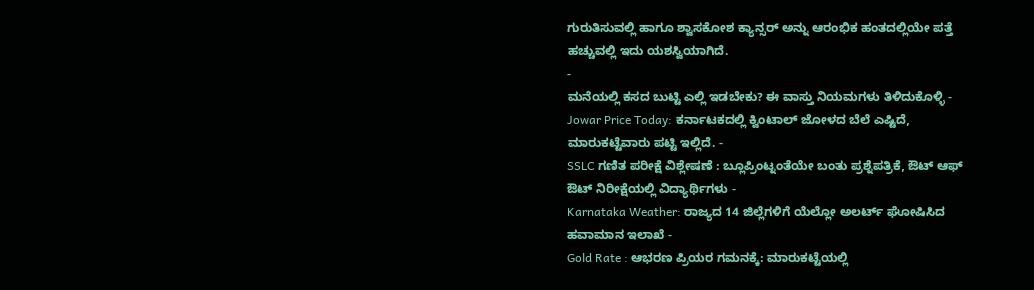ಗುರುತಿಸುವಲ್ಲಿ ಹಾಗೂ ಶ್ವಾಸಕೋಶ ಕ್ಯಾನ್ಸರ್ ಅನ್ನು ಆರಂಭಿಕ ಹಂತದಲ್ಲಿಯೇ ಪತ್ತೆ ಹಚ್ಚುವಲ್ಲಿ ಇದು ಯಶಸ್ವಿಯಾಗಿದೆ.
-
ಮನೆಯಲ್ಲಿ ಕಸದ ಬುಟ್ಟಿ ಎಲ್ಲಿ ಇಡಬೇಕು? ಈ ವಾಸ್ತು ನಿಯಮಗಳು ತಿಳಿದುಕೊಳ್ಳಿ -
Jowar Price Today: ಕರ್ನಾಟಕದಲ್ಲಿ ಕ್ವಿಂಟಾಲ್ ಜೋಳದ ಬೆಲೆ ಎಷ್ಟಿದೆ, ಮಾರುಕಟ್ಟೆವಾರು ಪಟ್ಟಿ ಇಲ್ಲಿದೆ. -
SSLC ಗಣಿತ ಪರೀಕ್ಷೆ ವಿಶ್ಲೇಷಣೆ : ಬ್ಲೂಪ್ರಿಂಟ್ನಂತೆಯೇ ಬಂತು ಪ್ರಶ್ನೆಪತ್ರಿಕೆ, ಔಟ್ ಆಫ್ ಔಟ್ ನಿರೀಕ್ಷೆಯಲ್ಲಿ ವಿದ್ಯಾರ್ಥಿಗಳು -
Karnataka Weather: ರಾಜ್ಯದ 14 ಜಿಲ್ಲೆಗಳಿಗೆ ಯೆಲ್ಲೋ ಅಲರ್ಟ್ ಘೋಷಿಸಿದ ಹವಾಮಾನ ಇಲಾಖೆ -
Gold Rate : ಆಭರಣ ಪ್ರಿಯರ ಗಮನಕ್ಕೆ: ಮಾರುಕಟ್ಟೆಯಲ್ಲಿ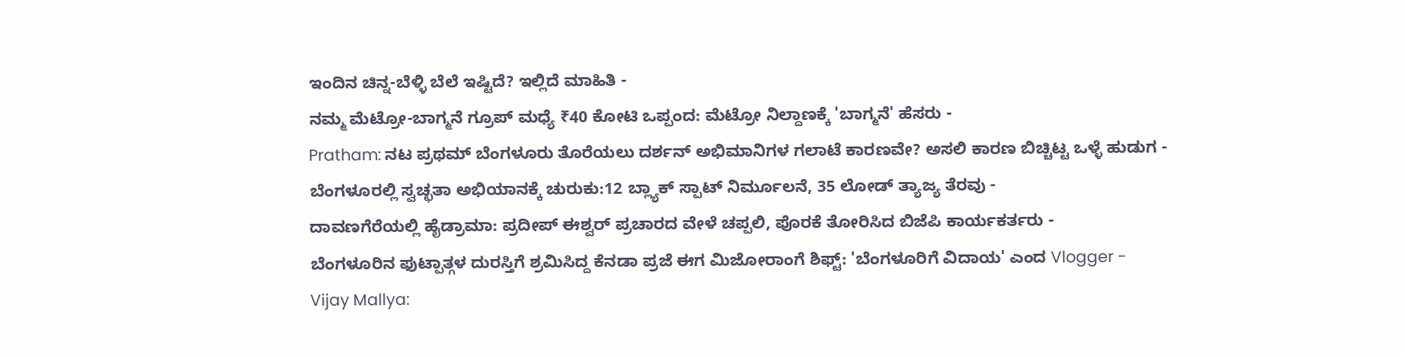ಇಂದಿನ ಚಿನ್ನ-ಬೆಳ್ಳಿ ಬೆಲೆ ಇಷ್ಟಿದೆ? ಇಲ್ಲಿದೆ ಮಾಹಿತಿ -
ನಮ್ಮ ಮೆಟ್ರೋ-ಬಾಗ್ಮನೆ ಗ್ರೂಪ್ ಮಧ್ಯೆ ₹40 ಕೋಟಿ ಒಪ್ಪಂದ: ಮೆಟ್ರೋ ನಿಲ್ದಾಣಕ್ಕೆ 'ಬಾಗ್ಮನೆ' ಹೆಸರು -
Pratham: ನಟ ಪ್ರಥಮ್ ಬೆಂಗಳೂರು ತೊರೆಯಲು ದರ್ಶನ್ ಅಭಿಮಾನಿಗಳ ಗಲಾಟೆ ಕಾರಣವೇ? ಅಸಲಿ ಕಾರಣ ಬಿಚ್ಚಿಟ್ಟ ಒಳ್ಳೆ ಹುಡುಗ -
ಬೆಂಗಳೂರಲ್ಲಿ ಸ್ವಚ್ಛತಾ ಅಭಿಯಾನಕ್ಕೆ ಚುರುಕು:12 ಬ್ಲ್ಯಾಕ್ ಸ್ಪಾಟ್ ನಿರ್ಮೂಲನೆ, 35 ಲೋಡ್ ತ್ಯಾಜ್ಯ ತೆರವು -
ದಾವಣಗೆರೆಯಲ್ಲಿ ಹೈಡ್ರಾಮಾ: ಪ್ರದೀಪ್ ಈಶ್ವರ್ ಪ್ರಚಾರದ ವೇಳೆ ಚಪ್ಪಲಿ, ಪೊರಕೆ ತೋರಿಸಿದ ಬಿಜೆಪಿ ಕಾರ್ಯಕರ್ತರು -
ಬೆಂಗಳೂರಿನ ಫುಟ್ಪಾತ್ಗಳ ದುರಸ್ತಿಗೆ ಶ್ರಮಿಸಿದ್ದ ಕೆನಡಾ ಪ್ರಜೆ ಈಗ ಮಿಜೋರಾಂಗೆ ಶಿಫ್ಟ್: 'ಬೆಂಗಳೂರಿಗೆ ವಿದಾಯ' ಎಂದ Vlogger -
Vijay Mallya: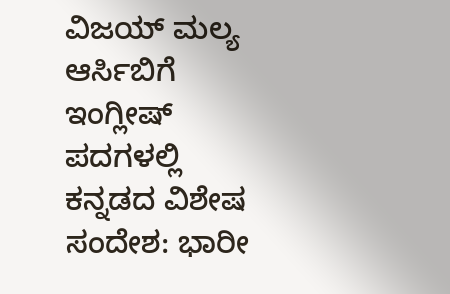ವಿಜಯ್ ಮಲ್ಯ ಆರ್ಸಿಬಿಗೆ ಇಂಗ್ಲೀಷ್ ಪದಗಳಲ್ಲಿ ಕನ್ನಡದ ವಿಶೇಷ ಸಂದೇಶ: ಭಾರೀ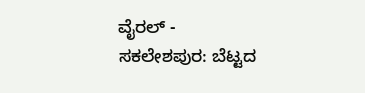ವೈರಲ್ -
ಸಕಲೇಶಪುರ: ಬೆಟ್ಟದ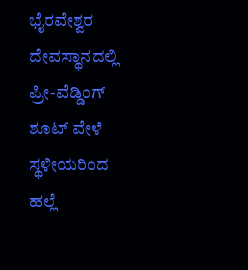ಭೈರವೇಶ್ವರ ದೇವಸ್ಥಾನದಲ್ಲಿ ಪ್ರೀ-ವೆಡ್ಡಿಂಗ್ ಶೂಟ್ ವೇಳೆ ಸ್ಥಳೀಯರಿಂದ ಹಲ್ಲೆ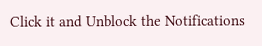Click it and Unblock the Notifications